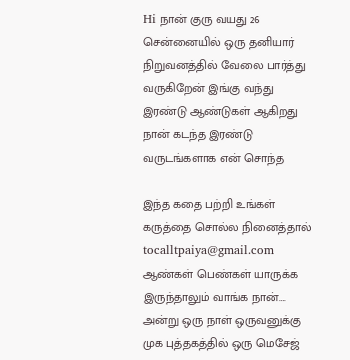Hi நான் குரு வயது 26 சென்னையில் ஒரு தனியார் நிறுவனத்தில் வேலை பார்த்து வருகிறேன் இங்கு வந்து இரண்டு ஆண்டுகள் ஆகிறது நான் கடந்த இரண்டு வருடங்களாக என் சொந்த

இந்த கதை பற்றி உங்கள் கருத்தை சொல்ல நினைத்தால் tocalltpaiya@gmail.com ஆண்கள் பெண்கள் யாருக்க இருந்தாலும் வாங்க நான்…. அன்று ஒரு நாள் ஒருவனுக்கு முக புத்தகத்தில் ஒரு மெசேஜ்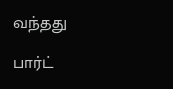வந்தது

பார்ட்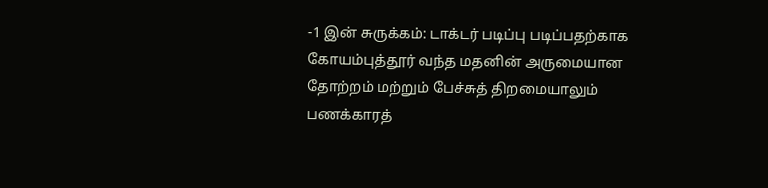-1 இன் சுருக்கம்: டாக்டர் படிப்பு படிப்பதற்காக கோயம்புத்தூர் வந்த மதனின் அருமையான தோற்றம் மற்றும் பேச்சுத் திறமையாலும் பணக்காரத்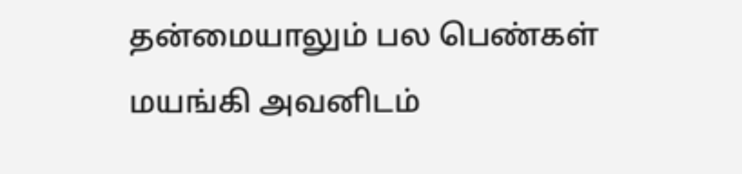தன்மையாலும் பல பெண்கள் மயங்கி அவனிடம்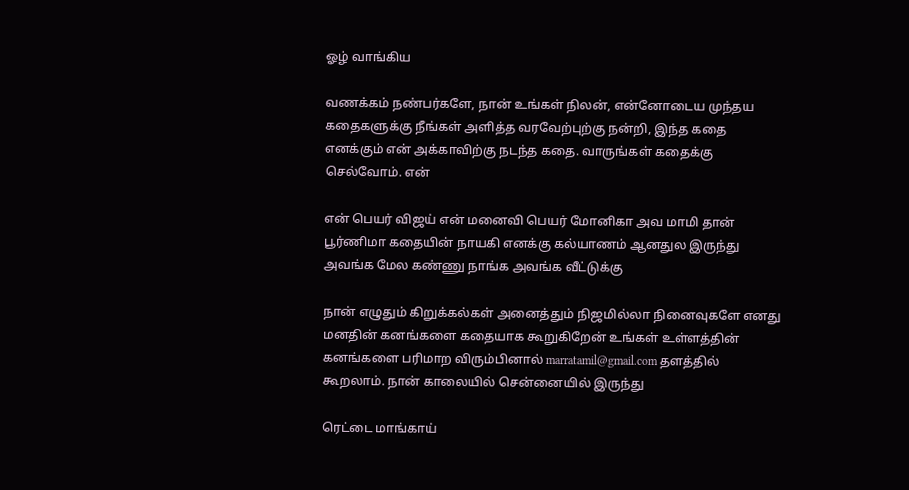ஓழ் வாங்கிய

வணக்கம் நண்பர்களே, நான் உங்கள் நிலன், என்னோடைய முந்தய கதைகளுக்கு நீங்கள் அளித்த வரவேற்புற்கு நன்றி, இந்த கதை எனக்கும் என் அக்காவிற்கு நடந்த கதை. வாருங்கள் கதைக்கு செல்வோம். என்

என் பெயர் விஜய் என் மனைவி பெயர் மோனிகா அவ மாமி தான் பூர்ணிமா கதையின் நாயகி எனக்கு கல்யாணம் ஆனதுல இருந்து அவங்க மேல கண்ணு நாங்க அவங்க வீட்டுக்கு

நான் எழுதும் கிறுக்கல்கள் அனைத்தும் நிஜமில்லா நினைவுகளே எனது மனதின் கனங்களை கதையாக கூறுகிறேன் உங்கள் உள்ளத்தின் கனங்களை பரிமாற விரும்பினால் marratamil@gmail.com தளத்தில் கூறலாம். நான் காலையில் சென்னையில் இருந்து

ரெட்டை மாங்காய்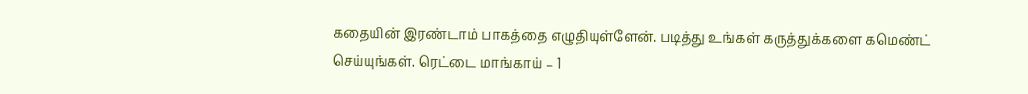கதையின் இரண்டாம் பாகத்தை எழுதியுள்ளேன். படித்து உங்கள் கருத்துக்களை கமெண்ட் செய்யுங்கள். ரெட்டை மாங்காய் – 1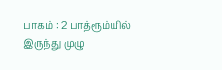பாகம் : 2 பாத்ரூம்யில் இருந்து முழு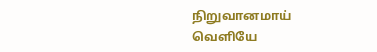நிறுவானமாய் வெளியே